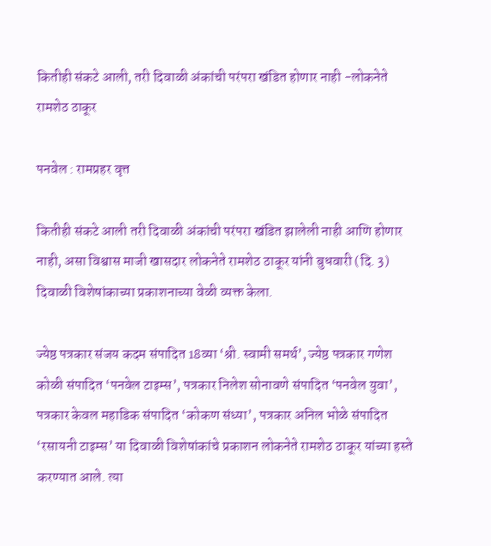कितीही संकटे आली, तरी दिवाळी अंकांची परंपरा खंडित होणार नाही -लोकनेते रामशेठ ठाकूर

पनवेल : रामप्रहर वृत्त

कितीही संकटे आली तरी दिवाळी अंकांची परंपरा खंडित झालेली नाही आणि होणार नाही, असा विश्वास माजी खासदार लोकनेते रामशेठ ठाकूर यांनी बुधवारी (दि. 3) दिवाळी विशेषांकाच्या प्रकाशनाच्या वेळी व्यक्त केला.

ज्येष्ठ पत्रकार संजय कदम संपादित 18व्या ‘श्री. स्वामी समर्थ’, ज्येष्ठ पत्रकार गणेश कोळी संपादित ‘पनवेल टाइम्स’, पत्रकार निलेश सोनावणे संपादित ‘पनवेल युवा’, पत्रकार केवल महाडिक संपादित ‘कोकण संध्या’, पत्रकार अनिल भोळे संपादित ‘रसायनी टाइम्स’ या दिवाळी विशेषांकांचे प्रकाशन लोकनेते रामशेठ ठाकूर यांच्या हस्ते करण्यात आले. त्या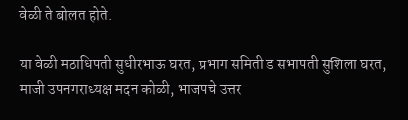वेळी ते बोलत होते.

या वेळी मठाधिपती सुधीरभाऊ घरत, प्रभाग समिती ड सभापती सुशिला घरत, माजी उपनगराध्यक्ष मदन कोळी, भाजपचे उत्तर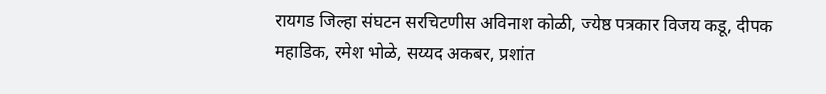रायगड जिल्हा संघटन सरचिटणीस अविनाश कोळी, ज्येष्ठ पत्रकार विजय कडू, दीपक महाडिक, रमेश भोळे, सय्यद अकबर, प्रशांत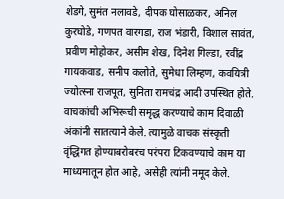शेडगे, सुमंत नलावडे, दीपक घोसाळकर, अनिल कुरघोडे, गणपत वारगडा, राज भंडारी, विशाल सावंत, प्रवीण मोहोकर, असीम शेख, दिनेश गिल्डा, रवींद्र गायकवाड, सनीप कलोते, सुमेधा लिम्हण, कवयित्री ज्योत्स्ना राजपूत, सुनिता रामचंद्र आदी उपस्थित होते. वाचकांची अभिरूची समृद्ध करण्याचे काम दिवाळी अंकांनी सातत्याने केले. त्यामुळे वाचक संस्कृती वृंद्धिगत होण्याबरोबरच परंपरा टिकवण्याचे काम या माध्यमातून होत आहे, असेही त्यांनी नमूद केले.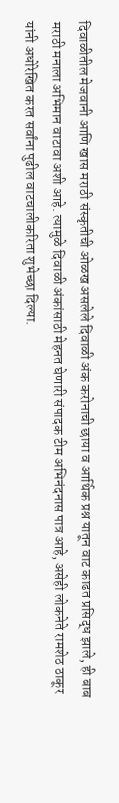दिवाळीतील मेजवानी आणि खास मराठी संस्कृतीची ओळख असलेले दिवाळी अंक करोनाची छाया व आर्थिक प्रश्न यातून वाट काढत प्रसिद्ध झाले, ही बाब मराठी मनाला अभिमान वाटावा अशी आहे. त्यामुळे दिवाळी अंकांसाठी मेहनत घेणारी संपादक टीम अभिनंदनास पात्र आहे, असेही लोकनेते रामशेठ ठाकूर यांनी अधोरेखित करत सर्वांना पुढील वाटचालीकरिता शुभेच्छा दिल्या.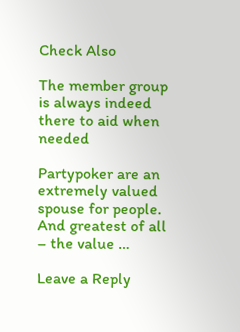Check Also

The member group is always indeed there to aid when needed

Partypoker are an extremely valued spouse for people. And greatest of all – the value …

Leave a Reply